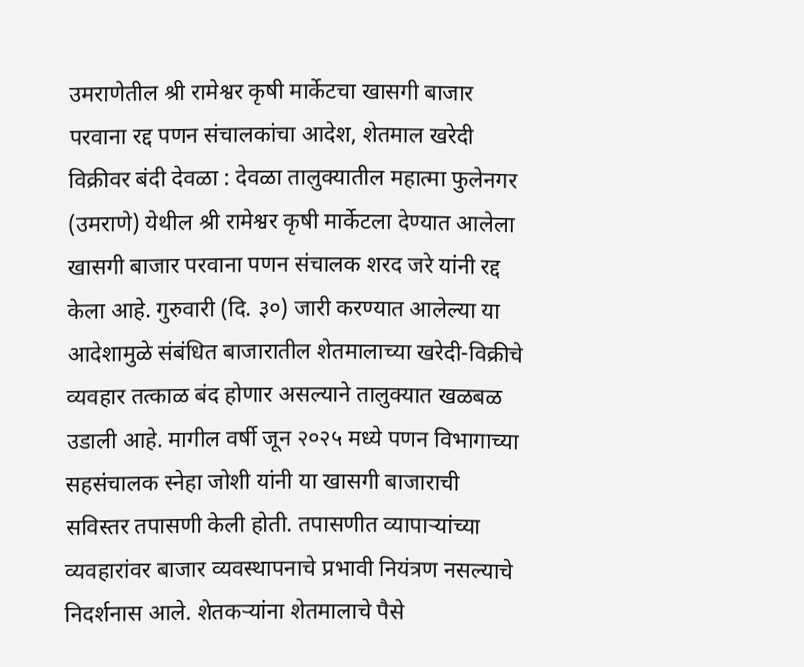उमराणेतील श्री रामेश्वर कृषी मार्केटचा खासगी बाजार परवाना रद्द पणन संचालकांचा आदेश, शेतमाल खरेदी विक्रीवर बंदी देवळा : देवळा तालुक्यातील महात्मा फुलेनगर (उमराणे) येथील श्री रामेश्वर कृषी मार्केटला देण्यात आलेला खासगी बाजार परवाना पणन संचालक शरद जरे यांनी रद्द केला आहे. गुरुवारी (दि. ३०) जारी करण्यात आलेल्या या आदेशामुळे संबंधित बाजारातील शेतमालाच्या खरेदी-विक्रीचे व्यवहार तत्काळ बंद होणार असल्याने तालुक्यात खळबळ उडाली आहे. मागील वर्षी जून २०२५ मध्ये पणन विभागाच्या सहसंचालक स्नेहा जोशी यांनी या खासगी बाजाराची सविस्तर तपासणी केली होती. तपासणीत व्यापाऱ्यांच्या व्यवहारांवर बाजार व्यवस्थापनाचे प्रभावी नियंत्रण नसल्याचे निदर्शनास आले. शेतकऱ्यांना शेतमालाचे पैसे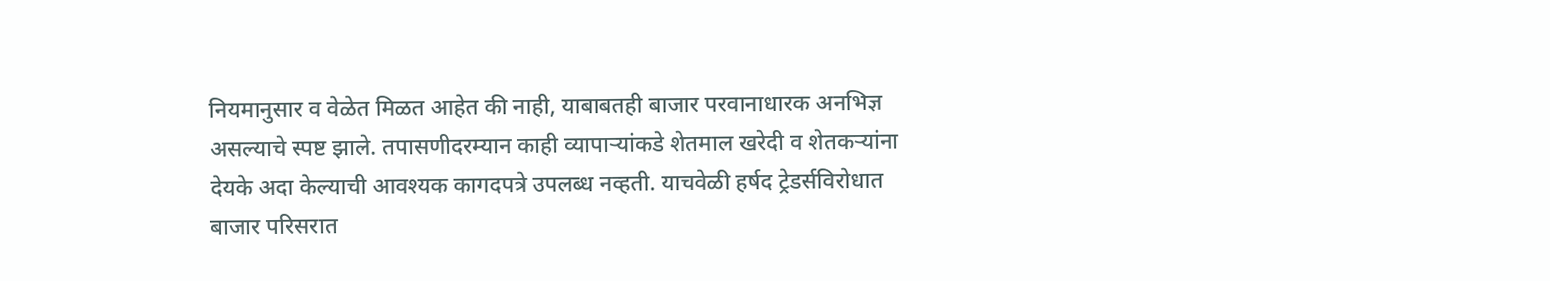नियमानुसार व वेळेत मिळत आहेत की नाही, याबाबतही बाजार परवानाधारक अनभिज्ञ असल्याचे स्पष्ट झाले. तपासणीदरम्यान काही व्यापाऱ्यांकडे शेतमाल खरेदी व शेतकऱ्यांना देयके अदा केल्याची आवश्यक कागदपत्रे उपलब्ध नव्हती. याचवेळी हर्षद ट्रेडर्सविरोधात बाजार परिसरात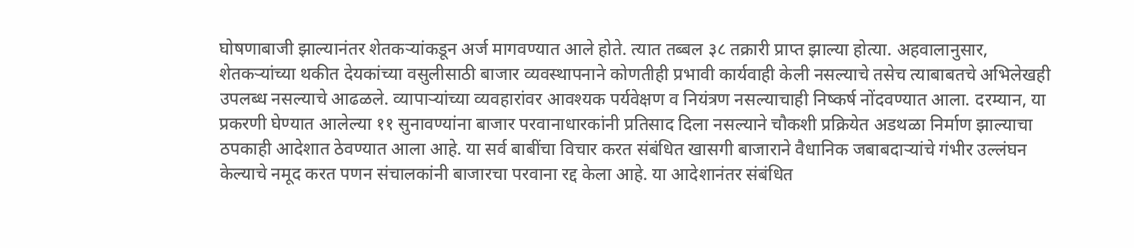घोषणाबाजी झाल्यानंतर शेतकऱ्यांकडून अर्ज मागवण्यात आले होते. त्यात तब्बल ३८ तक्रारी प्राप्त झाल्या होत्या. अहवालानुसार, शेतकऱ्यांच्या थकीत देयकांच्या वसुलीसाठी बाजार व्यवस्थापनाने कोणतीही प्रभावी कार्यवाही केली नसल्याचे तसेच त्याबाबतचे अभिलेखही उपलब्ध नसल्याचे आढळले. व्यापाऱ्यांच्या व्यवहारांवर आवश्यक पर्यवेक्षण व नियंत्रण नसल्याचाही निष्कर्ष नोंदवण्यात आला. दरम्यान, या प्रकरणी घेण्यात आलेल्या ११ सुनावण्यांना बाजार परवानाधारकांनी प्रतिसाद दिला नसल्याने चौकशी प्रक्रियेत अडथळा निर्माण झाल्याचा ठपकाही आदेशात ठेवण्यात आला आहे. या सर्व बाबींचा विचार करत संबंधित खासगी बाजाराने वैधानिक जबाबदाऱ्यांचे गंभीर उल्लंघन केल्याचे नमूद करत पणन संचालकांनी बाजारचा परवाना रद्द केला आहे. या आदेशानंतर संबंधित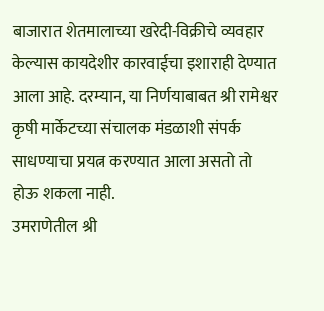बाजारात शेतमालाच्या खरेदी-विक्रीचे व्यवहार केल्यास कायदेशीर कारवाईचा इशाराही देण्यात आला आहे. दरम्यान, या निर्णयाबाबत श्री रामेश्वर कृषी मार्केटच्या संचालक मंडळाशी संपर्क साधण्याचा प्रयत्न करण्यात आला असतो तो होऊ शकला नाही.
उमराणेतील श्री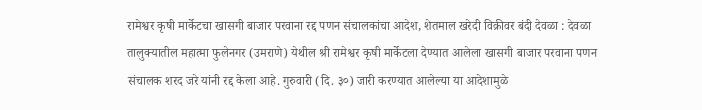रामेश्वर कृषी मार्केटचा खासगी बाजार परवाना रद्द पणन संचालकांचा आदेश, शेतमाल खरेदी विक्रीवर बंदी देवळा : देवळा तालुक्यातील महात्मा फुलेनगर (उमराणे) येथील श्री रामेश्वर कृषी मार्केटला देण्यात आलेला खासगी बाजार परवाना पणन संचालक शरद जरे यांनी रद्द केला आहे. गुरुवारी (दि. ३०) जारी करण्यात आलेल्या या आदेशामुळे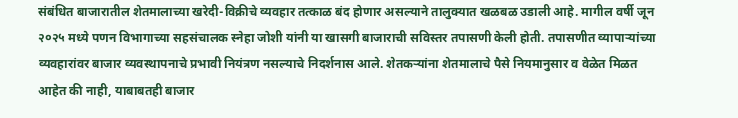संबंधित बाजारातील शेतमालाच्या खरेदी-विक्रीचे व्यवहार तत्काळ बंद होणार असल्याने तालुक्यात खळबळ उडाली आहे. मागील वर्षी जून २०२५ मध्ये पणन विभागाच्या सहसंचालक स्नेहा जोशी यांनी या खासगी बाजाराची सविस्तर तपासणी केली होती. तपासणीत व्यापाऱ्यांच्या व्यवहारांवर बाजार व्यवस्थापनाचे प्रभावी नियंत्रण नसल्याचे निदर्शनास आले. शेतकऱ्यांना शेतमालाचे पैसे नियमानुसार व वेळेत मिळत आहेत की नाही, याबाबतही बाजार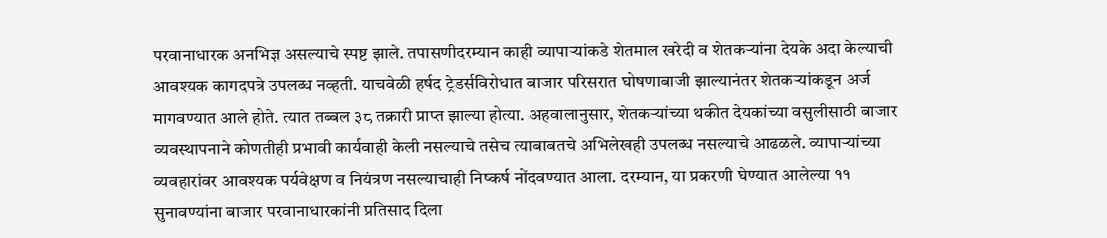परवानाधारक अनभिज्ञ असल्याचे स्पष्ट झाले. तपासणीदरम्यान काही व्यापाऱ्यांकडे शेतमाल खरेदी व शेतकऱ्यांना देयके अदा केल्याची आवश्यक कागदपत्रे उपलब्ध नव्हती. याचवेळी हर्षद ट्रेडर्सविरोधात बाजार परिसरात घोषणाबाजी झाल्यानंतर शेतकऱ्यांकडून अर्ज मागवण्यात आले होते. त्यात तब्बल ३८ तक्रारी प्राप्त झाल्या होत्या. अहवालानुसार, शेतकऱ्यांच्या थकीत देयकांच्या वसुलीसाठी बाजार व्यवस्थापनाने कोणतीही प्रभावी कार्यवाही केली नसल्याचे तसेच त्याबाबतचे अभिलेखही उपलब्ध नसल्याचे आढळले. व्यापाऱ्यांच्या व्यवहारांवर आवश्यक पर्यवेक्षण व नियंत्रण नसल्याचाही निष्कर्ष नोंदवण्यात आला. दरम्यान, या प्रकरणी घेण्यात आलेल्या ११ सुनावण्यांना बाजार परवानाधारकांनी प्रतिसाद दिला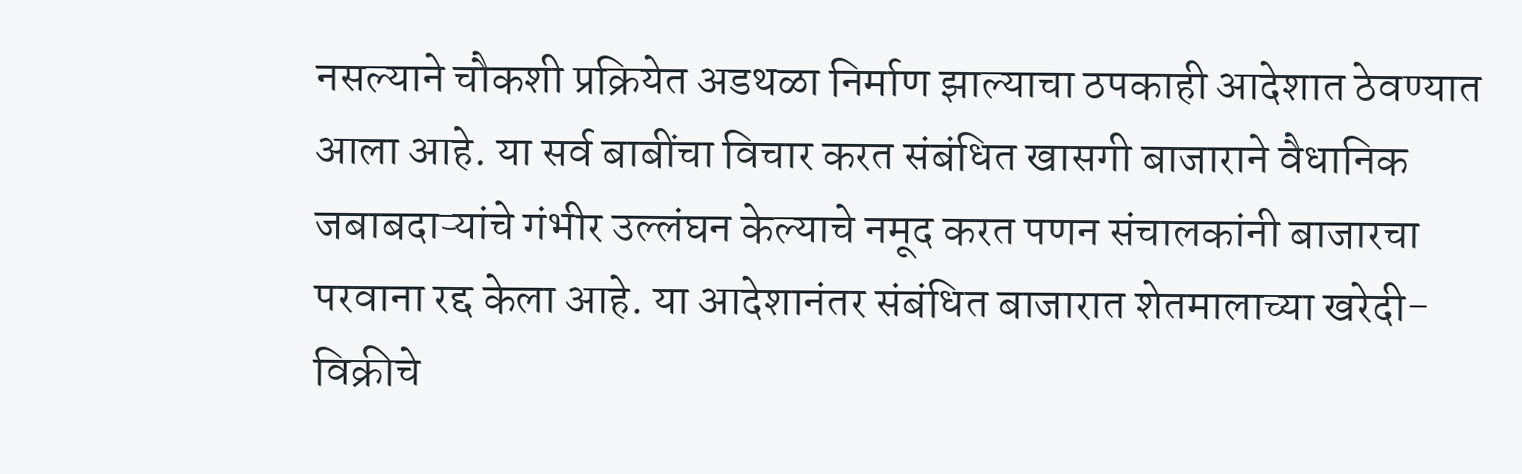नसल्याने चौकशी प्रक्रियेत अडथळा निर्माण झाल्याचा ठपकाही आदेशात ठेवण्यात आला आहे. या सर्व बाबींचा विचार करत संबंधित खासगी बाजाराने वैधानिक जबाबदाऱ्यांचे गंभीर उल्लंघन केल्याचे नमूद करत पणन संचालकांनी बाजारचा परवाना रद्द केला आहे. या आदेशानंतर संबंधित बाजारात शेतमालाच्या खरेदी-विक्रीचे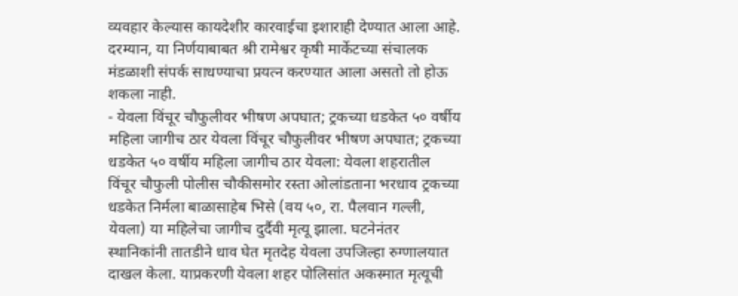व्यवहार केल्यास कायदेशीर कारवाईचा इशाराही देण्यात आला आहे. दरम्यान, या निर्णयाबाबत श्री रामेश्वर कृषी मार्केटच्या संचालक मंडळाशी संपर्क साधण्याचा प्रयत्न करण्यात आला असतो तो होऊ शकला नाही.
- येवला विंचूर चौफुलीवर भीषण अपघात; ट्रकच्या धडकेत ५० वर्षीय महिला जागीच ठार येवला विंचूर चौफुलीवर भीषण अपघात; ट्रकच्या धडकेत ५० वर्षीय महिला जागीच ठार येवला: येवला शहरातील विंचूर चौफुली पोलीस चौकीसमोर रस्ता ओलांडताना भरधाव ट्रकच्या धडकेत निर्मला बाळासाहेब भिसे (वय ५०, रा. पैलवान गल्ली, येवला) या महिलेचा जागीच दुर्दैवी मृत्यू झाला. घटनेनंतर स्थानिकांनी तातडीने धाव घेत मृतदेह येवला उपजिल्हा रुग्णालयात दाखल केला. याप्रकरणी येवला शहर पोलिसांत अकस्मात मृत्यूची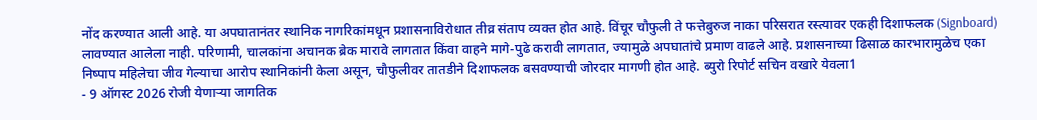नोंद करण्यात आली आहे. या अपघातानंतर स्थानिक नागरिकांमधून प्रशासनाविरोधात तीव्र संताप व्यक्त होत आहे. विंचूर चौफुली ते फत्तेबुरुज नाका परिसरात रस्त्यावर एकही दिशाफलक (Signboard) लावण्यात आलेला नाही. परिणामी, चालकांना अचानक ब्रेक मारावे लागतात किंवा वाहने मागे-पुढे करावी लागतात, ज्यामुळे अपघातांचे प्रमाण वाढले आहे. प्रशासनाच्या ढिसाळ कारभारामुळेच एका निष्पाप महिलेचा जीव गेल्याचा आरोप स्थानिकांनी केला असून, चौफुलीवर तातडीने दिशाफलक बसवण्याची जोरदार मागणी होत आहे. ब्युरो रिपोर्ट सचिन वखारे येवला1
- 9 ऑगस्ट 2026 रोजी येणाऱ्या जागतिक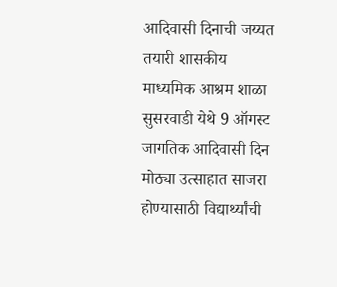आदिवासी दिनाची जय्यत तयारी शासकीय माध्यमिक आश्रम शाळा सुसरवाडी येथे 9 ऑगस्ट जागतिक आदिवासी दिन मोठ्या उत्साहात साजरा होण्यासाठी विद्यार्थ्यांची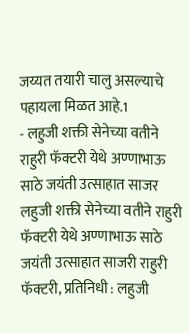जय्यत तयारी चालु असल्याचे पहायला मिळत आहे.1
- लहुजी शक्ती सेनेच्या वतीने राहुरी फॅक्टरी येथे अण्णाभाऊ साठे जयंती उत्साहात साजर लहुजी शक्ती सेनेच्या वतीने राहुरी फॅक्टरी येथे अण्णाभाऊ साठे जयंती उत्साहात साजरी राहुरी फॅक्टरी, प्रतिनिधी : लहुजी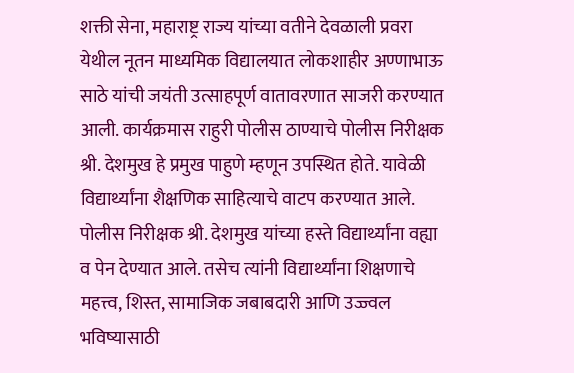शक्ती सेना, महाराष्ट्र राज्य यांच्या वतीने देवळाली प्रवरा येथील नूतन माध्यमिक विद्यालयात लोकशाहीर अण्णाभाऊ साठे यांची जयंती उत्साहपूर्ण वातावरणात साजरी करण्यात आली. कार्यक्रमास राहुरी पोलीस ठाण्याचे पोलीस निरीक्षक श्री. देशमुख हे प्रमुख पाहुणे म्हणून उपस्थित होते. यावेळी विद्यार्थ्यांना शैक्षणिक साहित्याचे वाटप करण्यात आले. पोलीस निरीक्षक श्री. देशमुख यांच्या हस्ते विद्यार्थ्यांना वह्या व पेन देण्यात आले. तसेच त्यांनी विद्यार्थ्यांना शिक्षणाचे महत्त्व, शिस्त, सामाजिक जबाबदारी आणि उज्ज्वल भविष्यासाठी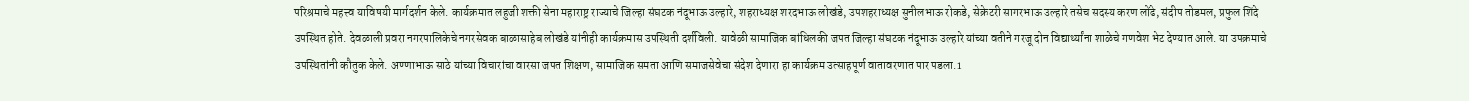परिश्रमाचे महत्त्व याविषयी मार्गदर्शन केले. कार्यक्रमात लहुजी शक्ती सेना महाराष्ट्र राज्याचे जिल्हा संघटक नंदूभाऊ उल्हारे, शहराध्यक्ष शरदभाऊ लोखंडे, उपशहराध्यक्ष सुनीलभाऊ रोकडे, सेक्रेटरी सागरभाऊ उल्हारे तसेच सदस्य करण लोंढे, संदीप तोडमल, प्रफुल शिंदे उपस्थित होते. देवळाली प्रवरा नगरपालिकेचे नगरसेवक बाळासाहेब लोखंडे यांनीही कार्यक्रमास उपस्थिती दर्शविली. यावेळी सामाजिक बांधिलकी जपत जिल्हा संघटक नंदूभाऊ उल्हारे यांच्या वतीने गरजू दोन विद्यार्थ्यांना शाळेचे गणवेश भेट देण्यात आले. या उपक्रमाचे उपस्थितांनी कौतुक केले. अण्णाभाऊ साठे यांच्या विचारांचा वारसा जपत शिक्षण, सामाजिक समता आणि समाजसेवेचा संदेश देणारा हा कार्यक्रम उत्साहपूर्ण वातावरणात पार पडला.1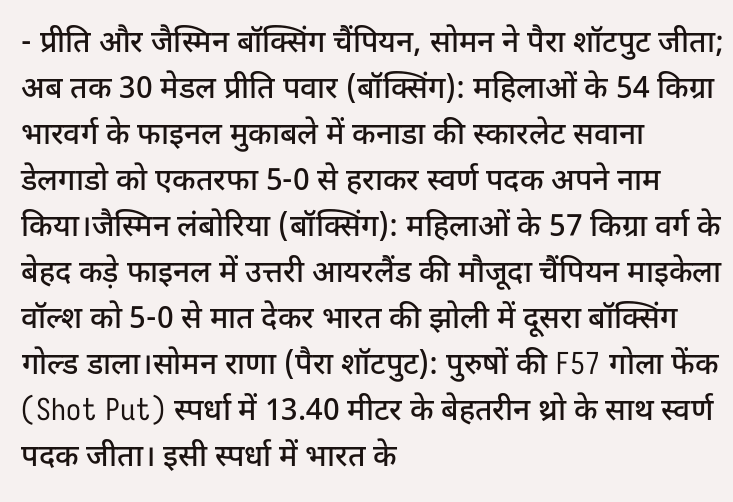- प्रीति और जैस्मिन बॉक्सिंग चैंपियन, सोमन ने पैरा शॉटपुट जीता; अब तक 30 मेडल प्रीति पवार (बॉक्सिंग): महिलाओं के 54 किग्रा भारवर्ग के फाइनल मुकाबले में कनाडा की स्कारलेट सवाना डेलगाडो को एकतरफा 5-0 से हराकर स्वर्ण पदक अपने नाम किया।जैस्मिन लंबोरिया (बॉक्सिंग): महिलाओं के 57 किग्रा वर्ग के बेहद कड़े फाइनल में उत्तरी आयरलैंड की मौजूदा चैंपियन माइकेला वॉल्श को 5-0 से मात देकर भारत की झोली में दूसरा बॉक्सिंग गोल्ड डाला।सोमन राणा (पैरा शॉटपुट): पुरुषों की F57 गोला फेंक (Shot Put) स्पर्धा में 13.40 मीटर के बेहतरीन थ्रो के साथ स्वर्ण पदक जीता। इसी स्पर्धा में भारत के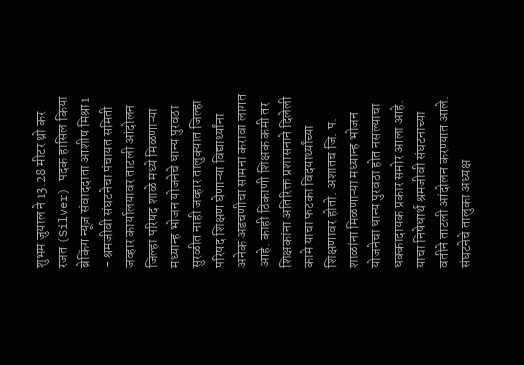शुभम जुयाल ने 13.28 मीटर थ्रो कर रजत (Silver) पदक हासिल किया ब्रेकिंग न्यूज़ संवाददाता आशीष मिश्रा1
- श्रमजीवी संघटनेचा पंचायत समिती जव्हार कार्यालयावर ताटली आंदोलन जिल्हा परिषद शाळे मध्ये मिळणाऱ्या मध्यान्ह भोजन योजनेचे धान्य पुरवठा सुरळीत नाही जव्हार तालुक्यात जिल्हा परिषद शिक्षण घेणाऱ्या विद्यार्थ्यांना अनेक अडचणीचा सामना करावा लागत आहे. काही ठिकाणी शिक्षक कमी तर शिक्षकांना अतिरिक्त प्रशासनाने दिलेली कामे याचा फटका विदयार्थ्यांच्या शिक्षणावर होतो. अशातच जि. प. शाळांना मिळणाऱ्या मध्यान्ह भोजन योजनेचा धान्य पुरवठा होत नसल्याचा धक्कादायक प्रकार समोर आला आहे. याचा निषेधार्थ श्रमजीवी संघटनाच्या वतीने ताटली आंदोलन करण्यात आले. संघटनेचे तालुका अध्यक्ष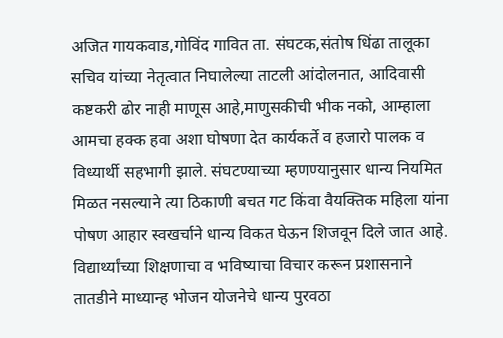अजित गायकवाड,गोविंद गावित ता. संघटक,संतोष धिंढा तालूका सचिव यांच्या नेतृत्वात निघालेल्या ताटली आंदोलनात, आदिवासी कष्टकरी ढोर नाही माणूस आहे,माणुसकीची भीक नको, आम्हाला आमचा हक्क हवा अशा घोषणा देत कार्यकर्ते व हजारो पालक व विध्यार्थी सहभागी झाले. संघटण्याच्या म्हणण्यानुसार धान्य नियमित मिळत नसल्याने त्या ठिकाणी बचत गट किंवा वैयक्तिक महिला यांना पोषण आहार स्वखर्चाने धान्य विकत घेऊन शिजवून दिले जात आहे. विद्यार्थ्यांच्या शिक्षणाचा व भविष्याचा विचार करून प्रशासनाने तातडीने माध्यान्ह भोजन योजनेचे धान्य पुरवठा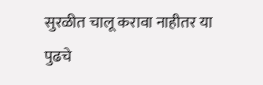सुरळीत चालू करावा नाहीतर या पुढचे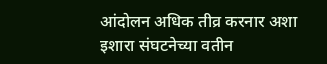आंदोलन अधिक तीव्र करनार अशा इशारा संघटनेच्या वतीन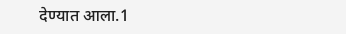देण्यात आला.1